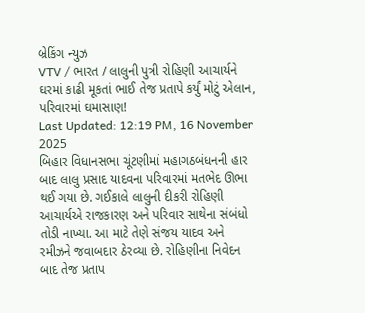બ્રેકિંગ ન્યુઝ
VTV / ભારત / લાલુની પુત્રી રોહિણી આચાર્યને ઘરમાં કાઢી મૂકતાં ભાઈ તેજ પ્રતાપે કર્યું મોટું એલાન, પરિવારમાં ઘમાસાણ!
Last Updated: 12:19 PM, 16 November 2025
બિહાર વિધાનસભા ચૂંટણીમાં મહાગઠબંધનની હાર બાદ લાલુ પ્રસાદ યાદવના પરિવારમાં મતભેદ ઊભા થઈ ગયા છે. ગઈકાલે લાલુની દીકરી રોહિણી આચાર્યએ રાજકારણ અને પરિવાર સાથેના સંબંધો તોડી નાખ્યા. આ માટે તેણે સંજય યાદવ અને રમીઝને જવાબદાર ઠેરવ્યા છે. રોહિણીના નિવેદન બાદ તેજ પ્રતાપ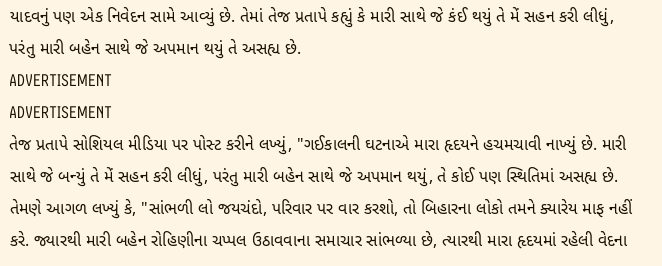યાદવનું પણ એક નિવેદન સામે આવ્યું છે. તેમાં તેજ પ્રતાપે કહ્યું કે મારી સાથે જે કંઈ થયું તે મેં સહન કરી લીધું, પરંતુ મારી બહેન સાથે જે અપમાન થયું તે અસહ્ય છે.
ADVERTISEMENT
ADVERTISEMENT
તેજ પ્રતાપે સોશિયલ મીડિયા પર પોસ્ટ કરીને લખ્યું, "ગઈકાલની ઘટનાએ મારા હૃદયને હચમચાવી નાખ્યું છે. મારી સાથે જે બન્યું તે મેં સહન કરી લીધું, પરંતુ મારી બહેન સાથે જે અપમાન થયું, તે કોઈ પણ સ્થિતિમાં અસહ્ય છે. તેમણે આગળ લખ્યું કે, "સાંભળી લો જયચંદો, પરિવાર પર વાર કરશો, તો બિહારના લોકો તમને ક્યારેય માફ નહીં કરે. જ્યારથી મારી બહેન રોહિણીના ચપ્પલ ઉઠાવવાના સમાચાર સાંભળ્યા છે, ત્યારથી મારા હૃદયમાં રહેલી વેદના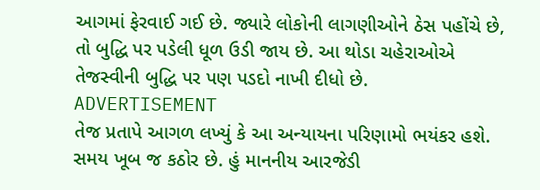આગમાં ફેરવાઈ ગઈ છે. જ્યારે લોકોની લાગણીઓને ઠેસ પહોંચે છે, તો બુદ્ધિ પર પડેલી ધૂળ ઉડી જાય છે. આ થોડા ચહેરાઓએ તેજસ્વીની બુદ્ધિ પર પણ પડદો નાખી દીધો છે.
ADVERTISEMENT
તેજ પ્રતાપે આગળ લખ્યું કે આ અન્યાયના પરિણામો ભયંકર હશે. સમય ખૂબ જ કઠોર છે. હું માનનીય આરજેડી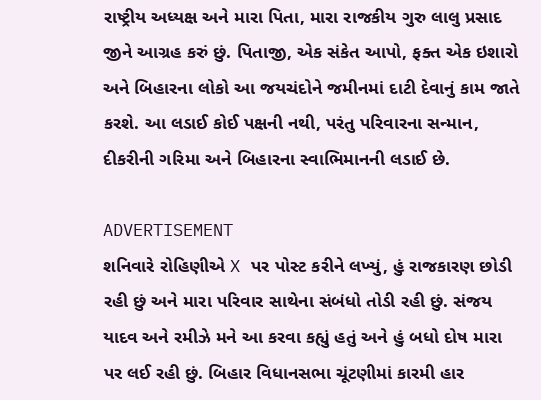રાષ્ટ્રીય અધ્યક્ષ અને મારા પિતા, મારા રાજકીય ગુરુ લાલુ પ્રસાદ જીને આગ્રહ કરું છું. પિતાજી, એક સંકેત આપો, ફક્ત એક ઇશારો અને બિહારના લોકો આ જયચંદોને જમીનમાં દાટી દેવાનું કામ જાતે કરશે. આ લડાઈ કોઈ પક્ષની નથી, પરંતુ પરિવારના સન્માન, દીકરીની ગરિમા અને બિહારના સ્વાભિમાનની લડાઈ છે.

ADVERTISEMENT
શનિવારે રોહિણીએ X પર પોસ્ટ કરીને લખ્યું, હું રાજકારણ છોડી રહી છું અને મારા પરિવાર સાથેના સંબંધો તોડી રહી છું. સંજય યાદવ અને રમીઝે મને આ કરવા કહ્યું હતું અને હું બધો દોષ મારા પર લઈ રહી છું. બિહાર વિધાનસભા ચૂંટણીમાં કારમી હાર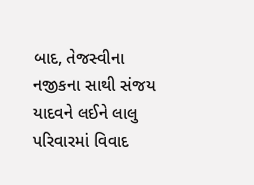બાદ, તેજસ્વીના નજીકના સાથી સંજય યાદવને લઈને લાલુ પરિવારમાં વિવાદ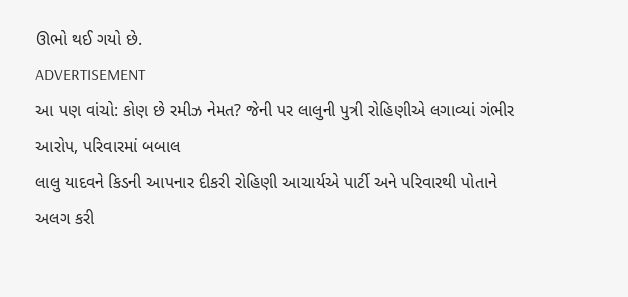ઊભો થઈ ગયો છે.
ADVERTISEMENT
આ પણ વાંચો: કોણ છે રમીઝ નેમત? જેની પર લાલુની પુત્રી રોહિણીએ લગાવ્યાં ગંભીર આરોપ, પરિવારમાં બબાલ
લાલુ યાદવને કિડની આપનાર દીકરી રોહિણી આચાર્યએ પાર્ટી અને પરિવારથી પોતાને અલગ કરી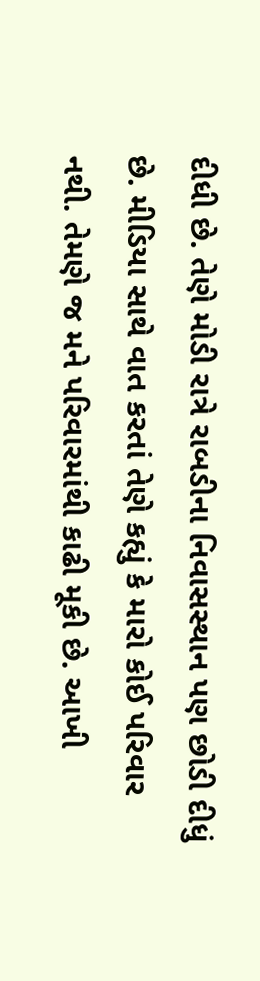દીધી છે. તેણે મોડી રાત્રે રાબડીના નિવાસસ્થાન પણ છોડી દીધું છે. મીડિયા સાથે વાત કરતાં તેણે કહ્યું કે મારો કોઈ પરિવાર નથી. તેમણે જ મને પરિવારમાંથી કાઢી મૂકી છે. આખી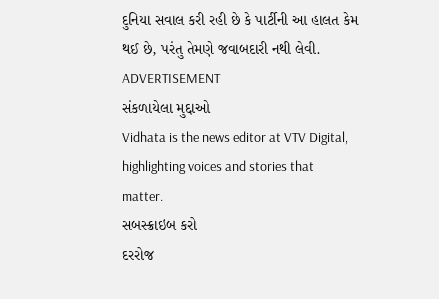દુનિયા સવાલ કરી રહી છે કે પાર્ટીની આ હાલત કેમ થઈ છે, પરંતુ તેમણે જવાબદારી નથી લેવી.
ADVERTISEMENT
સંકળાયેલા મુદ્દાઓ
Vidhata is the news editor at VTV Digital, highlighting voices and stories that matter.
સબસ્ક્રાઇબ કરો
દરરોજ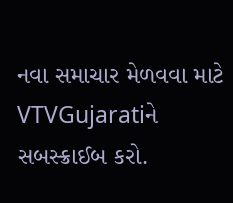નવા સમાચાર મેળવવા માટે VTVGujaratiને સબસ્ક્રાઈબ કરો.